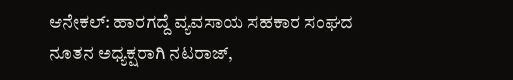ಆನೇಕಲ್: ಹಾರಗದ್ದೆ ವ್ಯವಸಾಯ ಸಹಕಾರ ಸಂಘದ ನೂತನ ಅಧ್ಯಕ್ಷರಾಗಿ ನಟರಾಜ್,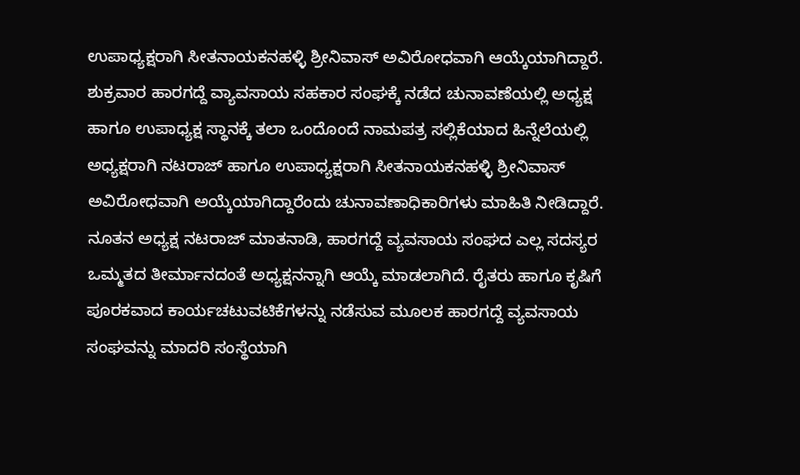ಉಪಾಧ್ಯಕ್ಷರಾಗಿ ಸೀತನಾಯಕನಹಳ್ಳಿ ಶ್ರೀನಿವಾಸ್ ಅವಿರೋಧವಾಗಿ ಆಯ್ಕೆಯಾಗಿದ್ದಾರೆ.
ಶುಕ್ರವಾರ ಹಾರಗದ್ದೆ ವ್ಯಾವಸಾಯ ಸಹಕಾರ ಸಂಘಕ್ಕೆ ನಡೆದ ಚುನಾವಣೆಯಲ್ಲಿ ಅಧ್ಯಕ್ಷ ಹಾಗೂ ಉಪಾಧ್ಯಕ್ಷ ಸ್ಥಾನಕ್ಕೆ ತಲಾ ಒಂದೊಂದೆ ನಾಮಪತ್ರ ಸಲ್ಲಿಕೆಯಾದ ಹಿನ್ನೆಲೆಯಲ್ಲಿ ಅಧ್ಯಕ್ಷರಾಗಿ ನಟರಾಜ್ ಹಾಗೂ ಉಪಾಧ್ಯಕ್ಷರಾಗಿ ಸೀತನಾಯಕನಹಳ್ಳಿ ಶ್ರೀನಿವಾಸ್ ಅವಿರೋಧವಾಗಿ ಅಯ್ಕೆಯಾಗಿದ್ದಾರೆಂದು ಚುನಾವಣಾಧಿಕಾರಿಗಳು ಮಾಹಿತಿ ನೀಡಿದ್ದಾರೆ.
ನೂತನ ಅಧ್ಯಕ್ಷ ನಟರಾಜ್ ಮಾತನಾಡಿ, ಹಾರಗದ್ದೆ ವ್ಯವಸಾಯ ಸಂಘದ ಎಲ್ಲ ಸದಸ್ಯರ ಒಮ್ಮತದ ತೀರ್ಮಾನದಂತೆ ಅಧ್ಯಕ್ಷನನ್ನಾಗಿ ಆಯ್ಕೆ ಮಾಡಲಾಗಿದೆ. ರೈತರು ಹಾಗೂ ಕೃಷಿಗೆ ಪೂರಕವಾದ ಕಾರ್ಯಚಟುವಟಿಕೆಗಳನ್ನು ನಡೆಸುವ ಮೂಲಕ ಹಾರಗದ್ದೆ ವ್ಯವಸಾಯ ಸಂಘವನ್ನು ಮಾದರಿ ಸಂಸ್ಥೆಯಾಗಿ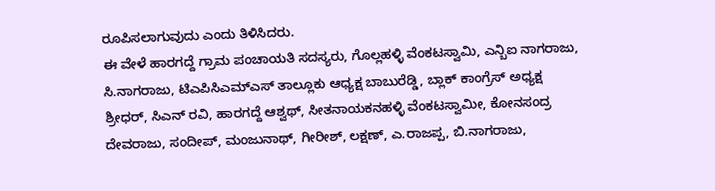ರೂಪಿಸಲಾಗುವುದು ಎಂದು ತಿಳಿಸಿದರು.
ಈ ವೇಳೆ ಹಾರಗದ್ದೆ ಗ್ರಾಮ ಪಂಚಾಯತಿ ಸದಸ್ಯರು, ಗೊಲ್ಲಹಳ್ಳಿ ವೆಂಕಟಸ್ವಾಮಿ, ಎನ್ಬಿಐ ನಾಗರಾಜು, ಸಿ.ನಾಗರಾಜು, ಟಿಎಪಿಸಿಎಮ್ಎಸ್ ತಾಲ್ಲೂಕು ಆಧ್ಯಕ್ಷ ಬಾಬುರೆಡ್ಡಿ, ಬ್ಲಾಕ್ ಕಾಂಗ್ರೆಸ್ ಅಧ್ಯಕ್ಷ ಶ್ರೀಧರ್, ಸಿಎನ್ ರವಿ, ಹಾರಗದ್ದೆ ಆಶ್ವಥ್, ಸೀತನಾಯಕನಹಳ್ಳಿ ವೆಂಕಟಸ್ವಾಮೀ, ಕೋನಸಂದ್ರ ದೇವರಾಜು, ಸಂದೀಪ್, ಮಂಜುನಾಥ್, ಗೀರೀಶ್, ಲಕ್ಷಣ್, ಎ.ರಾಜಪ್ಪ, ಬಿ.ನಾಗರಾಜು,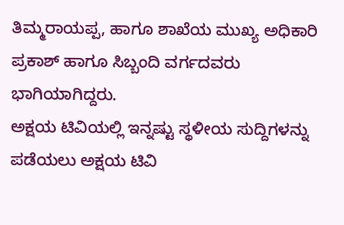ತಿಮ್ಮರಾಯಪ್ಪ, ಹಾಗೂ ಶಾಖೆಯ ಮುಖ್ಯ ಅಧಿಕಾರಿ ಪ್ರಕಾಶ್ ಹಾಗೂ ಸಿಬ್ಬಂದಿ ವರ್ಗದವರು ಭಾಗಿಯಾಗಿದ್ದರು.
ಅಕ್ಷಯ ಟಿವಿಯಲ್ಲಿ ಇನ್ನಷ್ಟು ಸ್ಥಳೀಯ ಸುದ್ದಿಗಳನ್ನು ಪಡೆಯಲು ಅಕ್ಷಯ ಟಿವಿ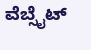ವೆಬ್ಸೈಟ್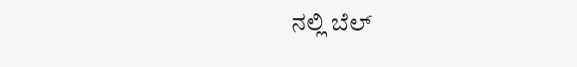ನಲ್ಲಿ ಬೆಲ್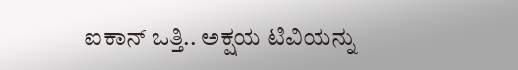ಐಕಾನ್ ಒತ್ತಿ.. ಅಕ್ಷಯ ಟಿವಿಯನ್ನು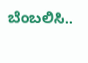ಬೆಂಬಲಿಸಿ..